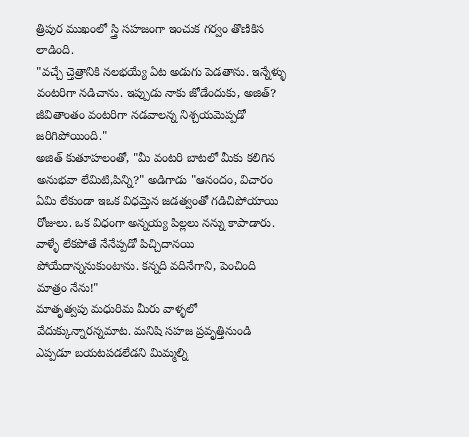త్రిపుర ముఖంలో స్త్రి సహజంగా ఇంచుక గర్వం తొణికిస లాడింది.
"వచ్చే చ్తెత్రానికి నలభయ్యే ఏట అడుగు పెడతాను. ఇన్నేళ్ళు వంటరిగా నడిచాను. ఇప్పుడు నాకు జోడేందుకు, అజిత్? జీవితాంతం వంటరిగా నడవాలన్న నిశ్చయమెప్పడో జరిగిపోయింది."
అజిత్ కుతూహలంతో, "మీ వంటరి బాటలో మీకు కలిగిన అనుభవా లేమిటి,పిన్ని?" అడిగాడు "ఆనందం, విచారం ఏమి లేకుండా ఇఒక విధమ్తెన జడత్వంతో గడిచిపోయాయి రోజులు. ఒక విధంగా అన్నయ్య పిల్లలు నన్ను కాపాడారు. వాళ్ళే లేకపోతే నేనేప్పడో పిచ్చిదానయి పోయేదాన్ననుకుంటాను. కన్నది వదినేగాని, పెంచింది మాత్రం నేను!"
మాతృత్వపు మధురిమ మీరు వాళ్ళలో వేదుక్కున్నారన్నమాట. మనిషి సహజ ప్రవృత్తినుండి ఎప్పడూ బయటపడలేడని మిమ్మల్ని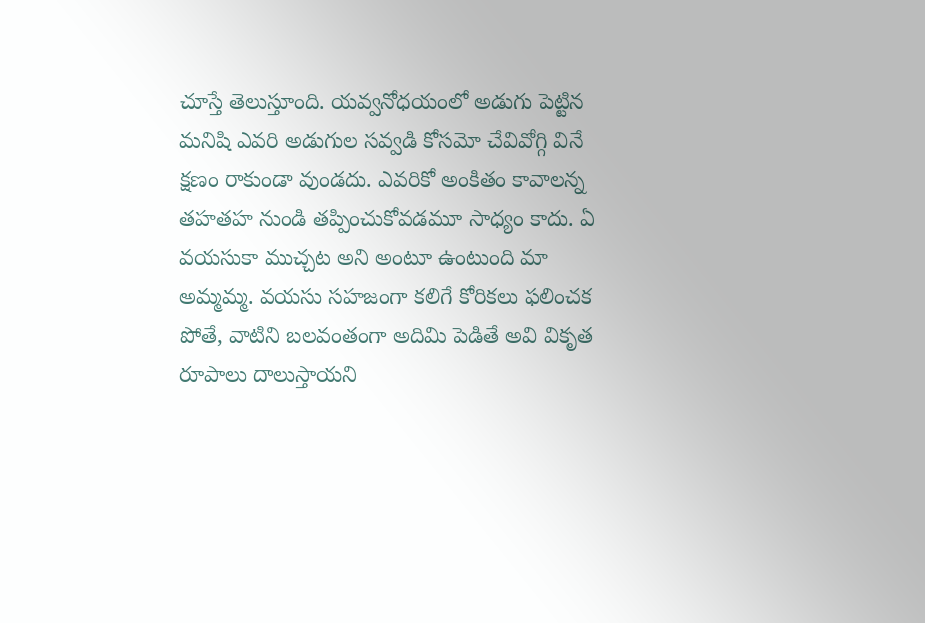చూస్తే తెలుస్తూంది. యవ్వనోధయంలో అడుగు పెట్టిన మనిషి ఎవరి అడుగుల సవ్వడి కోసమో చేవివోగ్గి వినే క్షణం రాకుండా వుండదు. ఎవరికో అంకితం కావాలన్న తహతహ నుండి తప్పించుకోవడమూ సాధ్యం కాదు. ఏ వయసుకా ముచ్చట అని అంటూ ఉంటుంది మా అమ్మమ్మ. వయసు సహజంగా కలిగే కోరికలు ఫలించక పోతే, వాటిని బలవంతంగా అదిమి పెడితే అవి వికృత రూపాలు దాలుస్తాయని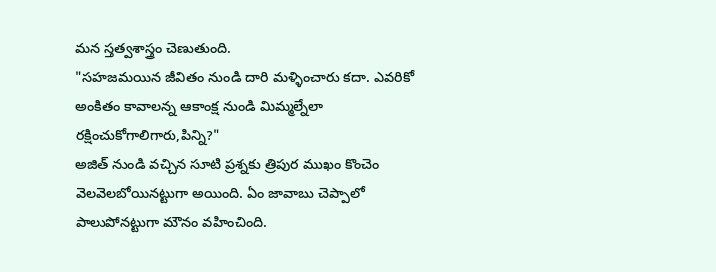మన స్తత్వశాస్త్రం చెణుతుంది.
"సహజమయిన జీవితం నుండి దారి మళ్ళించారు కదా. ఎవరికో అంకితం కావాలన్న ఆకాంక్ష నుండి మిమ్మల్నేలా రక్షించుకోగాలిగారు,పిన్ని?"
అజిత్ నుండి వచ్చిన సూటి ప్రశ్నకు త్రిపుర ముఖం కొంచెం వెలవెలబోయినట్టుగా అయింది. ఏం జావాబు చెప్పాలో పాలుపోనట్టుగా మౌనం వహించింది.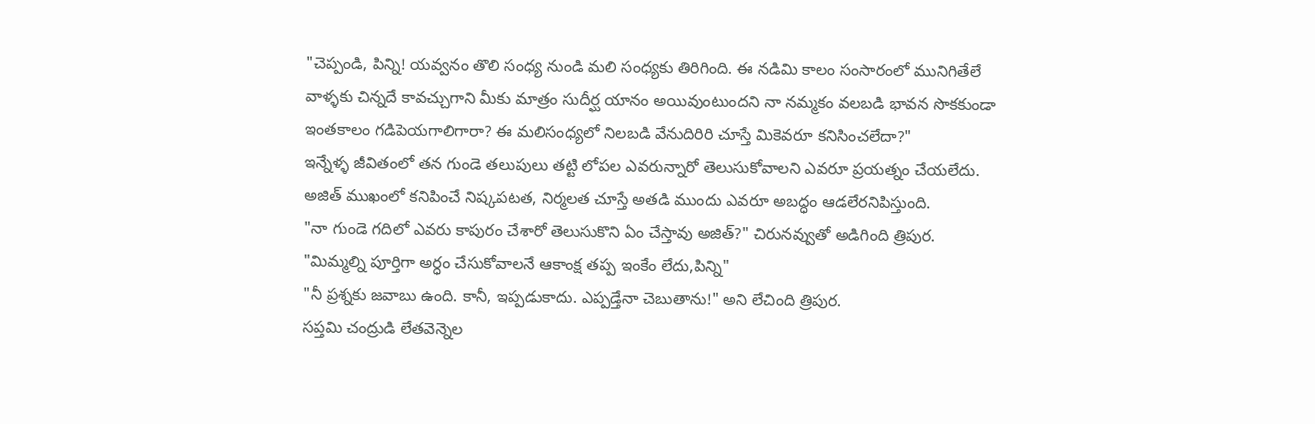"చెప్పండి, పిన్ని! యవ్వనం తొలి సంధ్య నుండి మలి సంధ్యకు తిరిగింది. ఈ నడిమి కాలం సంసారంలో మునిగితేలే వాళ్ళకు చిన్నదే కావచ్చుగాని మీకు మాత్రం సుదీర్ఘ యానం అయివుంటుందని నా నమ్మకం వలబడి భావన సొకకుండా ఇంతకాలం గడిపెయగాలిగారా? ఈ మలిసంధ్యలో నిలబడి వేనుదిరిరి చూస్తే మికెవరూ కనిసించలేదా?"
ఇన్నేళ్ళ జీవితంలో తన గుండె తలుపులు తట్టి లోపల ఎవరున్నారో తెలుసుకోవాలని ఎవరూ ప్రయత్నం చేయలేదు. అజిత్ ముఖంలో కనిపించే నిష్కపటత, నిర్మలత చూస్తే అతడి ముందు ఎవరూ అబద్ధం ఆడలేరనిపిస్తుంది.
"నా గుండె గదిలో ఎవరు కాపురం చేశారో తెలుసుకొని ఏం చేస్తావు అజిత్?" చిరునవ్వుతో అడిగింది త్రిపుర.
"మిమ్మల్ని పూర్తిగా అర్ధం చేసుకోవాలనే ఆకాంక్ష తప్ప ఇంకేం లేదు,పిన్ని"
"నీ ప్రశ్నకు జవాబు ఉంది. కానీ, ఇప్పడుకాదు. ఎప్పడ్తేనా చెబుతాను!" అని లేచింది త్రిపుర.
సప్తమి చంద్రుడి లేతవెన్నెల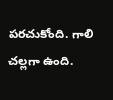పరచుకోంది. గాలి చల్లగా ఉంది.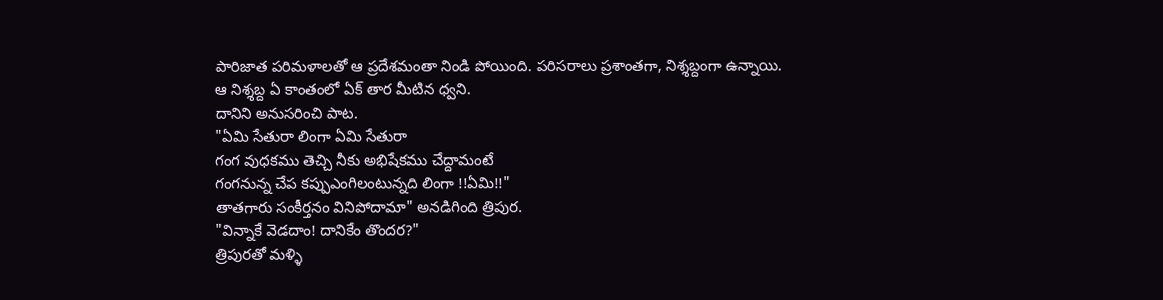పారిజాత పరిమళాలతో ఆ ప్రదేశమంతా నిండి పోయింది. పరిసరాలు ప్రశాంతగా, నిశ్శబ్దంగా ఉన్నాయి.
ఆ నిశ్శబ్ద ఏ కాంతంలో ఏక్ తార మీటిన ధ్వని.
దానిని అనుసరించి పాట.
"ఏమి సేతురా లింగా ఏమి సేతురా
గంగ వుధకము తెచ్చి నీకు అభిషేకము చేద్దామంటే
గంగనున్న చేప కప్పుఎంగిలంటున్నది లింగా !!ఏమి!!"
తాతగారు సంకీర్తనం వినిపోదామా" అనడిగింది త్రిపుర.
"విన్నాకే వెడదాం! దానికేం తొందర?"
త్రిపురతో మళ్ళి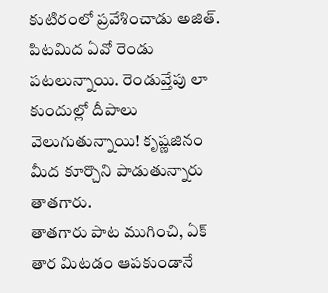కుటిరంలో ప్రవేశించాడు అజిత్.
పిటమిద ఏవో రెండు పటలున్నాయి. రెండువ్తేపు లా కుందుల్లో దీపాలు వెలుగుతున్నాయి! కృష్ణజినం మీద కూర్చొని పాడుతున్నారు తాతగారు.
తాతగారు పాట ముగించి, ఏక్ తార మిటడం ఆపకుండానే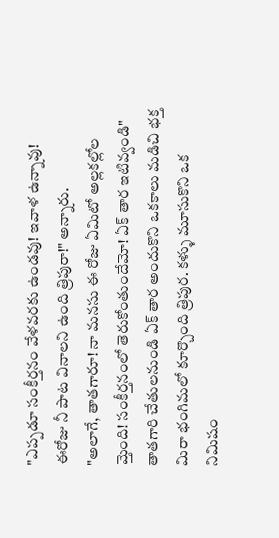"ఎప్పడూ సంకీర్తనం వేళవరకు ఉండవు! ఇవాళ ఉన్నావు! ఈరోజు నీ పాట వినాలని ఉంది త్రిపురా!" అన్నారు.
"అలాగే, తాతగారూ! నా మనసు ఈ రోజు ఏమిటో అల్లకల్లోల మ్తెంది! సంకీర్తనంలో తెరుకోంతుందేమో! ఏక్ తార ఇటివ్వండి"
తాతగారి చేతులనుండి ఏక్ తార అందుకొని ఒకకాలు మడిచి భక్త మిరా భంగిమలో కూర్చొంది త్రిపుర. కళ్ళు మూసుకొని ఒక నిమిషం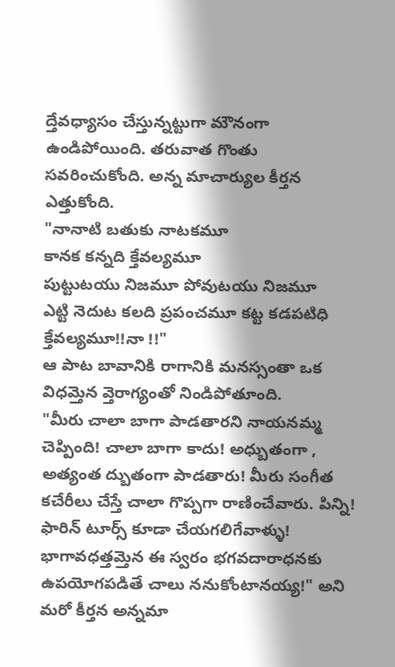ద్తేవధ్యాసం చేస్తున్నట్టుగా మౌనంగా ఉండిపోయింది. తరువాత గొంతు సవరించుకోంది. అన్న మాచార్యుల కీర్తన ఎత్తుకోంది.
"నానాటి బతుకు నాటకమూ
కానక కన్నది క్తేవల్యమూ
పుట్టుటయు నిజమూ పోవుటయు నిజమూ
ఎట్టి నెదుట కలది ప్రపంచమూ కట్ట కడపటిధి క్తేవల్యమూ!!నా !!"
ఆ పాట బావానికి రాగానికి మనస్సంతా ఒక విధమ్తెన వ్తెరాగ్యంతో నిండిపోతూంది.
"మీరు చాలా బాగా పాడతారని నాయనమ్మ చెప్పింది! చాలా బాగా కాదు! అధ్బుతంగా , అత్యంత ద్బుతంగా పాడతారు! మీరు సంగీత కచేరీలు చేస్తే చాలా గొప్పగా రాణించేవారు. పిన్ని! ఫారిన్ టూర్స్ కూడా చేయగలిగేవాళ్ళు!
భాగావధత్తమ్తెన ఈ స్వరం భగవదారాధనకు ఉపయోగపడితే చాలు ననుకోంటానయ్య!" అని మరో కీర్తన అన్నమా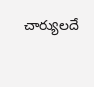చార్యులదే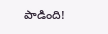పాడింది!